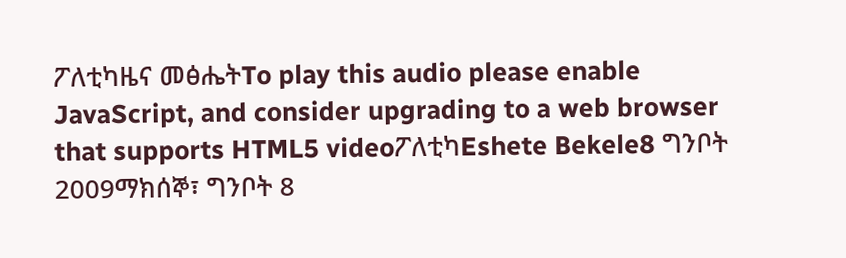ፖለቲካዜና መፅሔትTo play this audio please enable JavaScript, and consider upgrading to a web browser that supports HTML5 videoፖለቲካEshete Bekele8 ግንቦት 2009ማክሰኞ፣ ግንቦት 8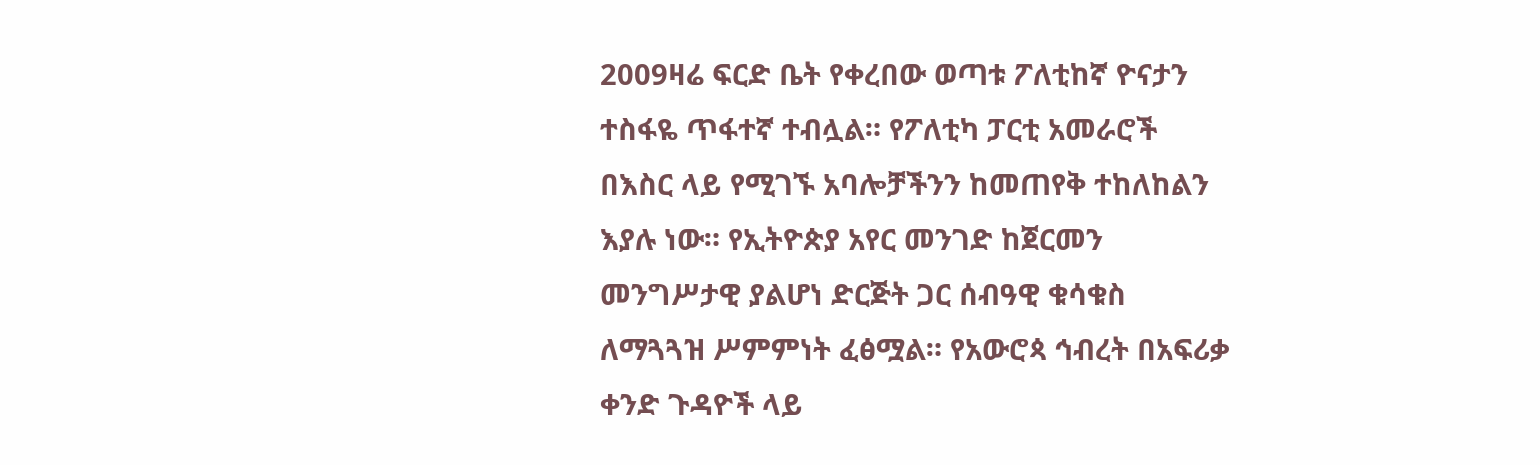2009ዛሬ ፍርድ ቤት የቀረበው ወጣቱ ፖለቲከኛ ዮናታን ተስፋዬ ጥፋተኛ ተብሏል። የፖለቲካ ፓርቲ አመራሮች በእስር ላይ የሚገኙ አባሎቻችንን ከመጠየቅ ተከለከልን እያሉ ነው። የኢትዮጵያ አየር መንገድ ከጀርመን መንግሥታዊ ያልሆነ ድርጅት ጋር ሰብዓዊ ቁሳቁስ ለማጓጓዝ ሥምምነት ፈፅሟል። የአውሮጳ ኅብረት በአፍሪቃ ቀንድ ጉዳዮች ላይ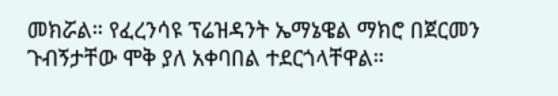መክሯል። የፈረንሳዩ ፕሬዝዳንት ኤማኔዌል ማክሮ በጀርመን ጉብኝታቸው ሞቅ ያለ አቀባበል ተደርጎላቸዋል።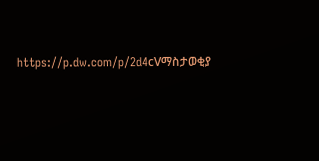https://p.dw.com/p/2d4cVማስታወቂያ